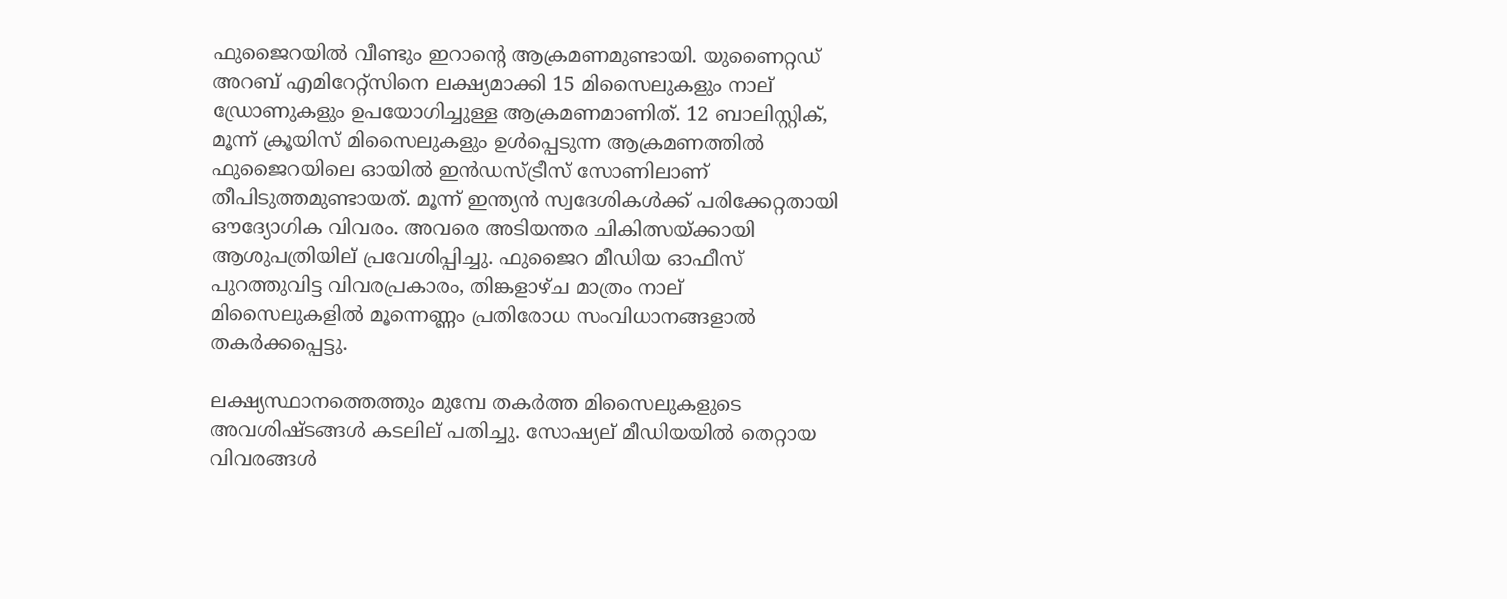ഫുജൈറയിൽ വീണ്ടും ഇറാന്റെ ആക്രമണമുണ്ടായി. യുണൈറ്റഡ് അറബ് എമിറേറ്റ്‌സിനെ ലക്ഷ്യമാക്കി 15 മിസൈലുകളും നാല് ഡ്രോണുകളും ഉപയോഗിച്ചുള്ള ആക്രമണമാണിത്. 12 ബാലിസ്റ്റിക്, മൂന്ന് ക്രൂയിസ് മിസൈലുകളും ഉൾപ്പെടുന്ന ആക്രമണത്തിൽ ഫുജൈറയിലെ ഓയിൽ ഇൻഡസ്ട്രീസ് സോണിലാണ് തീപിടുത്തമുണ്ടായത്. മൂന്ന് ഇന്ത്യൻ സ്വദേശികൾക്ക് പരിക്കേറ്റതായി ഔദ്യോഗിക വിവരം. അവരെ അടിയന്തര ചികിത്സയ്ക്കായി ആശുപത്രിയില് പ്രവേശിപ്പിച്ചു. ഫുജൈറ മീഡിയ ഓഫീസ് പുറത്തുവിട്ട വിവരപ്രകാരം, തിങ്കളാഴ്ച മാത്രം നാല് മിസൈലുകളിൽ മൂന്നെണ്ണം പ്രതിരോധ സംവിധാനങ്ങളാൽ തകർക്കപ്പെട്ടു.

ലക്ഷ്യസ്ഥാനത്തെത്തും മുമ്പേ തകര്‍ത്ത മിസൈലുകളുടെ അവശിഷ്ടങ്ങൾ കടലില് പതിച്ചു. സോഷ്യല് മീഡിയയിൽ തെറ്റായ വിവരങ്ങൾ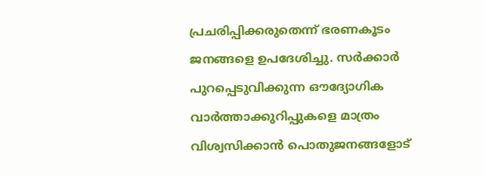പ്രചരിപ്പിക്കരുതെന്ന് ഭരണകൂടം ജനങ്ങളെ ഉപദേശിച്ചു. സർക്കാർ പുറപ്പെടുവിക്കുന്ന ഔദ്യോഗിക വാർത്താക്കുറിപ്പുകളെ മാത്രം വിശ്വസിക്കാൻ പൊതുജനങ്ങളോട്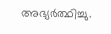അഭ്യർത്ഥിച്ചു.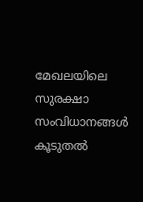മേഖലയിലെ സുരക്ഷാ സംവിധാനങ്ങൾ കൂടുതൽ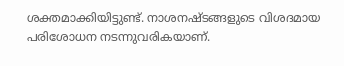ശക്തമാക്കിയിട്ടുണ്ട്. നാശനഷ്ടങ്ങളുടെ വിശദമായ പരിശോധന നടന്നുവരികയാണ്.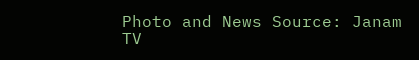Photo and News Source: Janam TV